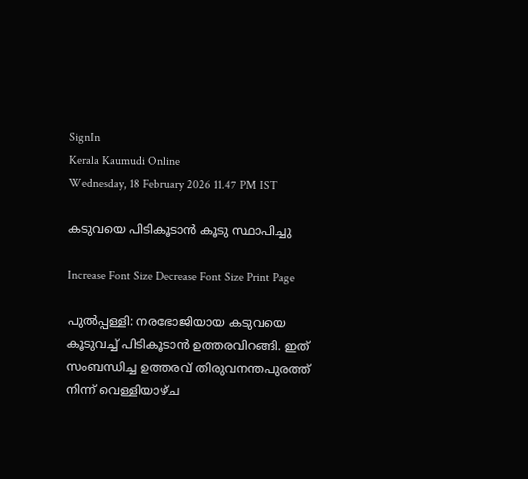SignIn
Kerala Kaumudi Online
Wednesday, 18 February 2026 11.47 PM IST

കടുവയെ പിടികൂടാൻ കൂടു സ്ഥാപിച്ചു

Increase Font Size Decrease Font Size Print Page

പുൽപ്പള്ളി: നരഭോജിയായ കടുവയെ കൂടുവച്ച് പിടികൂടാൻ ഉത്തരവിറങ്ങി. ഇത് സംബന്ധിച്ച ഉത്തരവ് തിരുവനന്തപുരത്ത് നിന്ന് വെള്ളിയാഴ്ച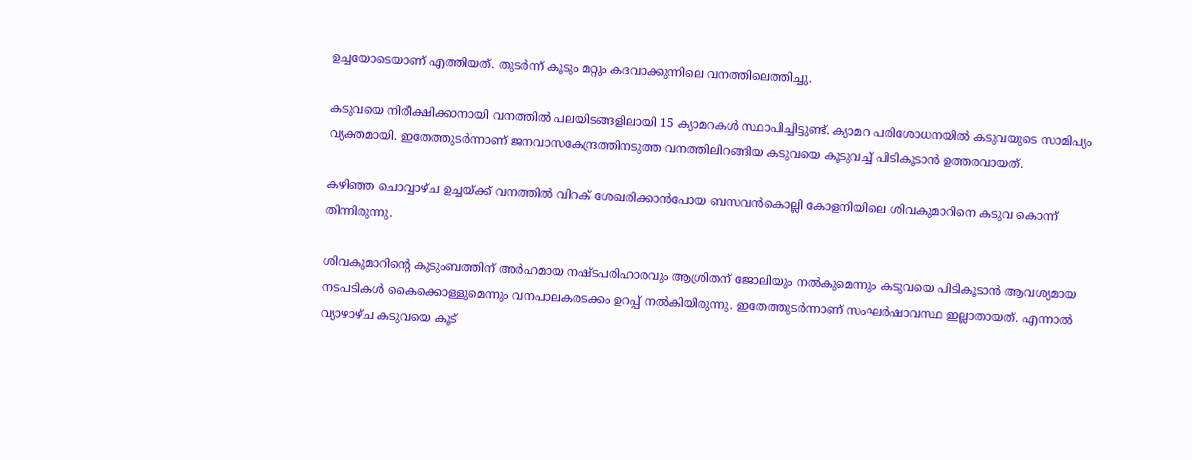ഉച്ചയോടെയാണ് എത്തിയത്. തുടർന്ന് കൂടും മറ്റും കദവാക്കുന്നിലെ വനത്തിലെത്തിച്ചു.

കടുവയെ നിരീക്ഷിക്കാനായി വനത്തിൽ പലയിടങ്ങളിലായി 15 ക്യാമറകൾ സ്ഥാപിച്ചിട്ടുണ്ട്. ക്യാമറ പരിശോധനയിൽ കടുവയുടെ സാമിപ്യം വ്യക്തമായി. ഇതേത്തുടർന്നാണ് ജനവാസകേന്ദ്രത്തിനടുത്ത വനത്തിലിറങ്ങിയ കടുവയെ കൂടുവച്ച് പിടികൂടാൻ ഉത്തരവായത്.

കഴിഞ്ഞ ചൊവ്വാഴ്ച ഉച്ചയ്ക്ക് വനത്തിൽ വിറക്‌ ശേഖരിക്കാൻപോയ ബസവൻകൊല്ലി കോളനിയിലെ ശിവകുമാറിനെ കടുവ കൊന്ന് തിന്നിരുന്നു.

ശിവകുമാറിന്റെ കുടുംബത്തിന് അർഹമായ നഷ്ടപരിഹാരവും ആശ്രിതന്‌ ജോലിയും നൽകുമെന്നും കടുവയെ പിടികൂടാൻ ആവശ്യമായ നടപടികൾ കൈക്കൊള്ളുമെന്നും വനപാലകരടക്കം ഉറപ്പ് നൽകിയിരുന്നു. ഇതേത്തുടർന്നാണ് സംഘർഷാവസ്ഥ ഇല്ലാതായത്. എന്നാൽ വ്യാഴാഴ്ച കടുവയെ കൂട്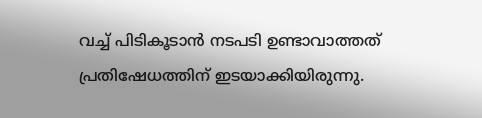വച്ച് പിടികൂടാൻ നടപടി ഉണ്ടാവാത്തത് പ്രതിഷേധത്തിന് ഇടയാക്കിയിരുന്നു.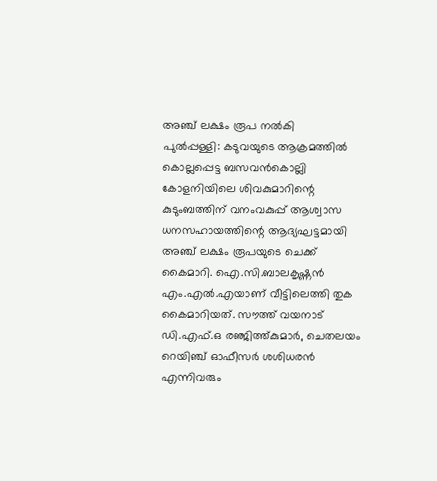അഞ്ച് ലക്ഷം രൂപ നൽകി
പുൽപ്പള്ളി: കടുവയുടെ ആക്രമത്തിൽ കൊല്ലപ്പെട്ട ബസവൻകൊല്ലി കോളനിയിലെ ശിവകുമാറിന്റെ കുടുംബത്തിന് വനംവകുപ്പ് ആശ്വാസ ധനസഹായത്തിന്റെ ആദ്യഘട്ടമായി അഞ്ച് ലക്ഷം രൂപയുടെ ചെക്ക് കൈമാറി. ഐ.സി.ബാലകൃഷ്ണൻ എം.എൽ.എയാണ് വീട്ടിലെത്തി തുക കൈമാറിയത്. സൗത്ത് വയനാട് ഡി.എഫ്.ഒ രഞ്ജിത്ത്കുമാർ, ചെതലയം റെയിഞ്ച് ഓഫീസർ ശശിധരൻ എന്നിവരും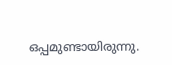ഒപ്പമുണ്ടായിരുന്നു.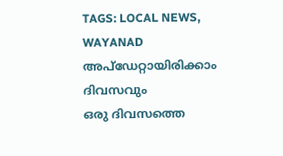TAGS: LOCAL NEWS, WAYANAD
അപ്ഡേറ്റായിരിക്കാം ദിവസവും
ഒരു ദിവസത്തെ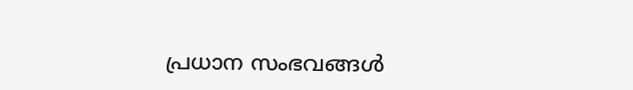പ്രധാന സംഭവങ്ങൾ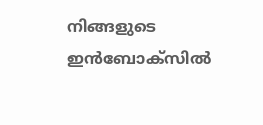നിങ്ങളുടെ ഇൻബോക്സിൽ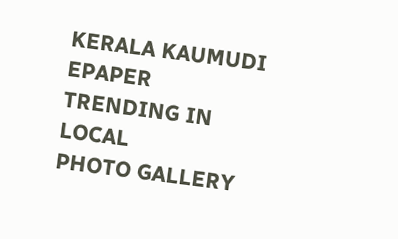KERALA KAUMUDI EPAPER
TRENDING IN LOCAL
PHOTO GALLERY